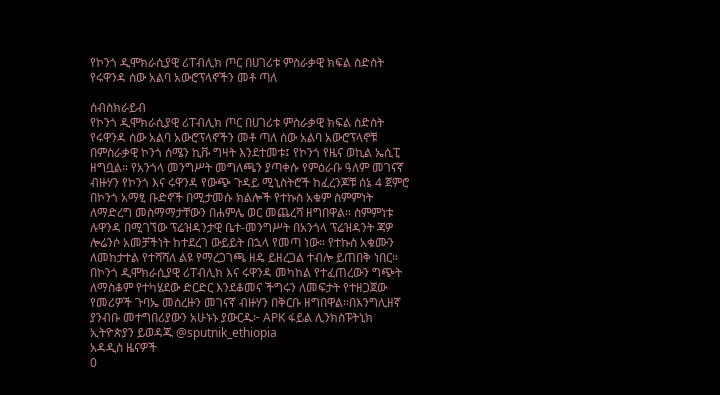የኮንጎ ዲሞክራሲያዊ ሪፐብሊክ ጦር በሀገሪቱ ምስራቃዊ ክፍል ስድስት የሩዋንዳ ሰው አልባ አውሮፕላኖችን መቶ ጣለ

ሰብስክራይብ
የኮንጎ ዲሞክራሲያዊ ሪፐብሊክ ጦር በሀገሪቱ ምስራቃዊ ክፍል ስድስት የሩዋንዳ ሰው አልባ አውሮፕላኖችን መቶ ጣለ ሰው አልባ አውሮፕላኖቹ በምስራቃዊ ኮንጎ ሰሜን ኪቩ ግዛት እንደተመቱ፤ የኮንጎ የዜና ወኪል ኤሲፒ ዘግቧል። የአንጎላ መንግሥት መግለጫን ያጣቀሱ የምዕራቡ ዓለም መገናኛ ብዙሃን የኮንጎ እና ሩዋንዳ የውጭ ጉዳይ ሚኒስትሮች ከፈረንጆቹ ሰኔ 4 ጀምሮ በኮንጎ አማፂ ቡድኖች በሚታመሱ ክልሎች የተኩስ አቁም ስምምነት ለማድረግ መስማማታቸውን በሐምሌ ወር መጨረሻ ዘግበዋል። ስምምነቱ ሉዋንዳ በሚገኘው ፕሬዝዳንታዊ ቤተ-መንግሥት በአንጎላ ፕሬዝዳንት ጃዎ ሎሬንሶ አመቻችነት ከተደረገ ውይይት በኋላ የመጣ ነው። የተኩስ አቁሙን ለመከታተል የተሻሻለ ልዩ የማረጋገጫ ዘዴ ይዘረጋል ተብሎ ይጠበቅ ነበር። በኮንጎ ዲሞክራሲያዊ ሪፐብሊክ እና ሩዋንዳ መካከል የተፈጠረውን ግጭት ለማስቆም የተካሄደው ድርድር እንደቆመና ችግሩን ለመፍታት የተዘጋጀው የመሪዎች ጉባኤ መሰረዙን መገናኛ ብዙሃን በቅርቡ ዘግበዋል።በእንግሊዘኛ ያንብቡ መተግበሪያውን አሁኑኑ ያውርዱ፦ APK ፋይል ሊንክስፑትኒክ ኢትዮጵያን ይወዳጁ @sputnik_ethiopia
አዳዲስ ዜናዎች
0